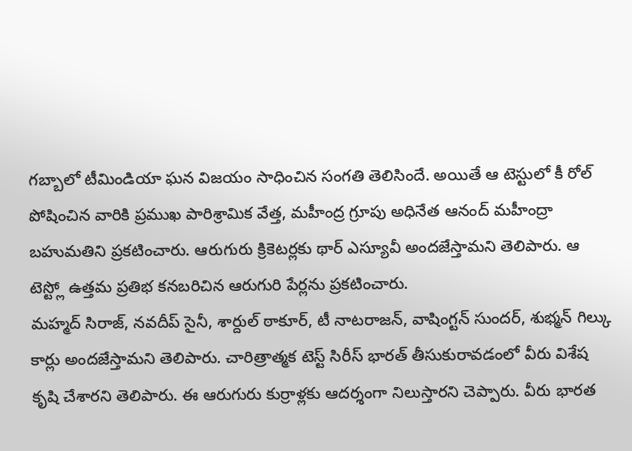గబ్బాలో టీమిండియా ఘన విజయం సాధించిన సంగతి తెలిసిందే. అయితే ఆ టెస్టులో కీ రోల్ పోషించిన వారికి ప్రముఖ పారిశ్రామిక వేత్త, మహీంద్ర గ్రూపు అధినేత ఆనంద్ మహీంద్రా బహుమతిని ప్రకటించారు. ఆరుగురు క్రికెటర్లకు థార్ ఎస్యూవీ అందజేస్తామని తెలిపారు. ఆ టెస్ట్లో ఉత్తమ ప్రతిభ కనబరిచిన ఆరుగురి పేర్లను ప్రకటించారు.
మహ్మద్ సిరాజ్, నవదీప్ సైనీ, శార్దుల్ ఠాకూర్, టీ నాటరాజన్, వాషింగ్టన్ సుందర్, శుభ్మన్ గిల్కు కార్లు అందజేస్తామని తెలిపారు. చారిత్రాత్మక టెస్ట్ సిరీస్ భారత్ తీసుకురావడంలో వీరు విశేష కృషి చేశారని తెలిపారు. ఈ ఆరుగురు కుర్రాళ్లకు ఆదర్శంగా నిలుస్తారని చెప్పారు. వీరు భారత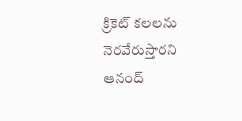క్రికెట్ కలలను నెరవేరుస్తారని ఆనంద్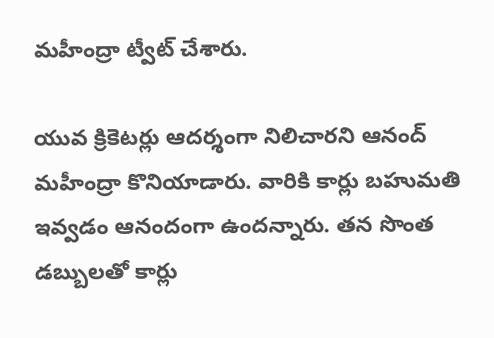మహీంద్రా ట్వీట్ చేశారు.

యువ క్రికెటర్లు ఆదర్శంగా నిలిచారని ఆనంద్ మహీంద్రా కొనియాడారు. వారికి కార్లు బహుమతి ఇవ్వడం ఆనందంగా ఉందన్నారు. తన సొంత డబ్బులతో కార్లు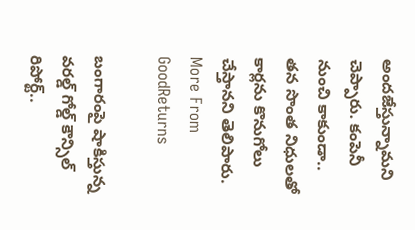అందజేస్తున్నామని చెప్పారు. కంపెనీ నుంచి కాకుండా.. తన సొంత నిధులతో కార్లను కొనుగోలు చేస్తానని తెలిపారు.
More From GoodReturns

బంగారంపై షాకిస్తున్న వరల్డ్ గోల్డ్ కౌన్సిల్ రిపోర్ట్..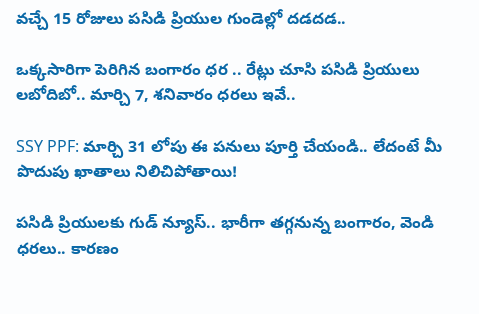వచ్చే 15 రోజులు పసిడి ప్రియుల గుండెల్లో దడదడ..

ఒక్కసారిగా పెరిగిన బంగారం ధర .. రేట్లు చూసి పసిడి ప్రియులు లబోదిబో.. మార్చి 7, శనివారం ధరలు ఇవే..

SSY PPF: మార్చి 31 లోపు ఈ పనులు పూర్తి చేయండి.. లేదంటే మీ పొదుపు ఖాతాలు నిలిచిపోతాయి!

పసిడి ప్రియులకు గుడ్ న్యూస్.. భారీగా తగ్గనున్న బంగారం, వెండి ధరలు.. కారణం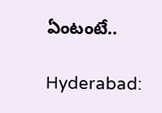ఏంటంటే..

Hyderabad: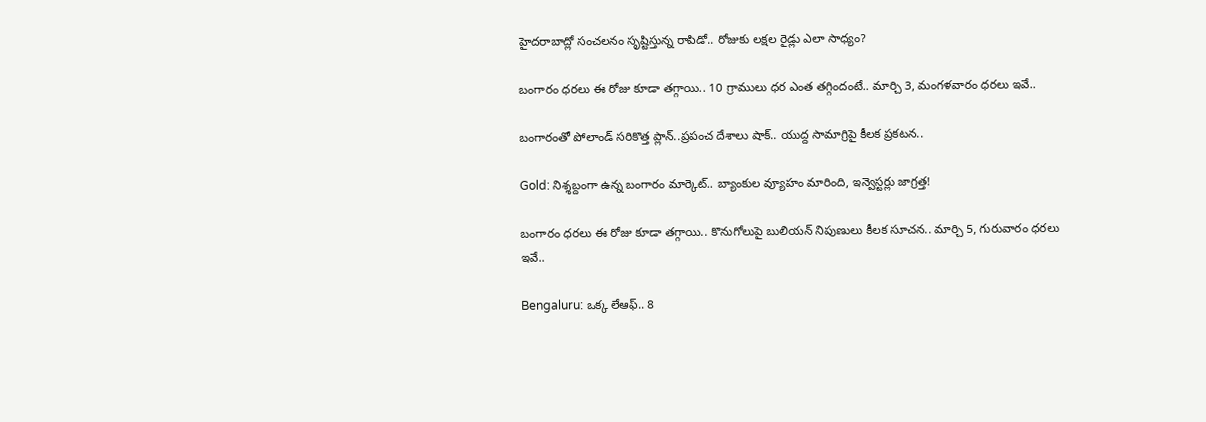హైదరాబాద్లో సంచలనం సృష్టిస్తున్న రాపిడో.. రోజుకు లక్షల రైడ్లు ఎలా సాధ్యం?

బంగారం ధరలు ఈ రోజు కూడా తగ్గాయి.. 10 గ్రాములు ధర ఎంత తగ్గిందంటే.. మార్చి 3, మంగళవారం ధరలు ఇవే..

బంగారంతో పోలాండ్ సరికొత్త ప్లాన్..ప్రపంచ దేశాలు షాక్.. యుద్ద సామాగ్రిపై కీలక ప్రకటన..

Gold: నిశ్శబ్దంగా ఉన్న బంగారం మార్కెట్.. బ్యాంకుల వ్యూహం మారింది, ఇన్వెస్టర్లు జాగ్రత్త!

బంగారం ధరలు ఈ రోజు కూడా తగ్గాయి.. కొనుగోలుపై బులియన్ నిపుణులు కీలక సూచన.. మార్చి 5, గురువారం ధరలు ఇవే..

Bengaluru: ఒక్క లేఆఫ్.. 8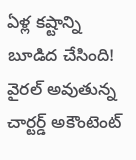ఏళ్ల కష్టాన్ని బూడిద చేసింది! వైరల్ అవుతున్న చార్టర్డ్ అకౌంటెంట్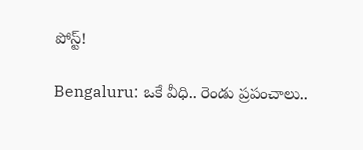పోస్ట్!

Bengaluru: ఒకే వీధి.. రెండు ప్రపంచాలు..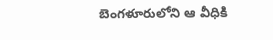బెంగళూరులోని ఆ వీధికి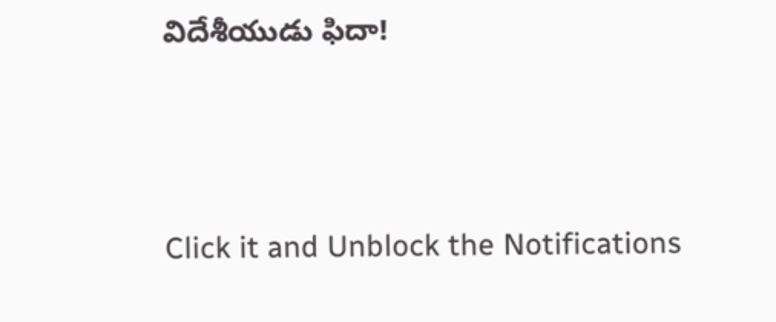విదేశీయుడు ఫిదా!



Click it and Unblock the Notifications